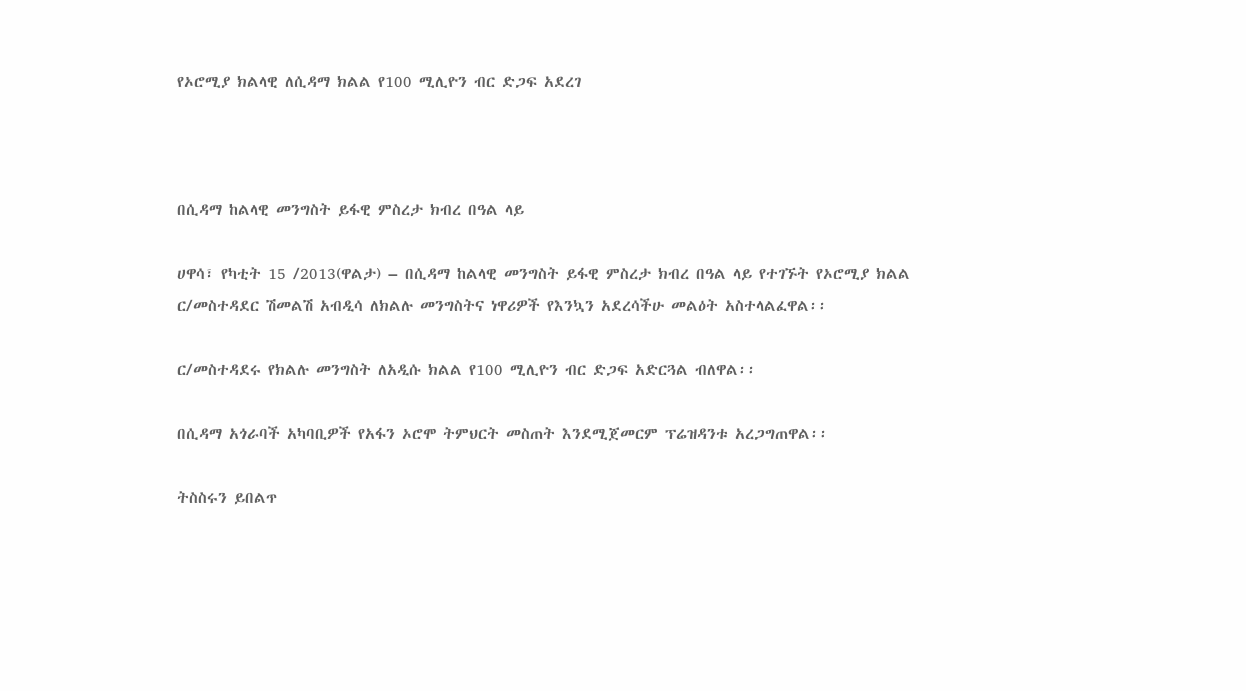የኦሮሚያ ክልላዊ ለሲዳማ ክልል የ100 ሚሊዮን ብር ድጋፍ አደረገ



በሲዳማ ከልላዊ መንግስት ይፋዊ ምስረታ ክብረ በዓል ላይ

ሀዋሳ፣ የካቲት 15 /2013(ዋልታ) – በሲዳማ ከልላዊ መንግስት ይፋዊ ምስረታ ክብረ በዓል ላይ የተገኙት የኦሮሚያ ክልል ር/መስተዳደር ሽመልሽ አብዲሳ ለክልሉ መንግስትና ነዋሪዎች የእንኳን አደረሳችሁ መልዕት አስተላልፈዋል፡፡

ር/መስተዳደሩ የክልሉ መንግስት ለአዲሱ ክልል የ100 ሚሊዮን ብር ድጋፍ አድርጓል ብለዋል፡፡

በሲዳማ አጎራባች አካባቢዎች የአፋን ኦሮሞ ትምህርት መስጠት እንደሚጀመርም ፕሬዝዳንቱ አረጋግጠዋል፡፡

ትስስሩን ይበልጥ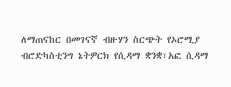ለማጠናከር በመገናኛ ብዙሃን ስርጭት የኦሮሚያ ብሮድካስቲንግ ኔትዎርክ የሲዳማ ቋንቋ፣አፎ ሲዳማ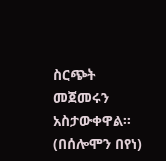ስርጭት መጀመሩን አስታውቀዋል፡፡
(በሰሎሞን በየነ)